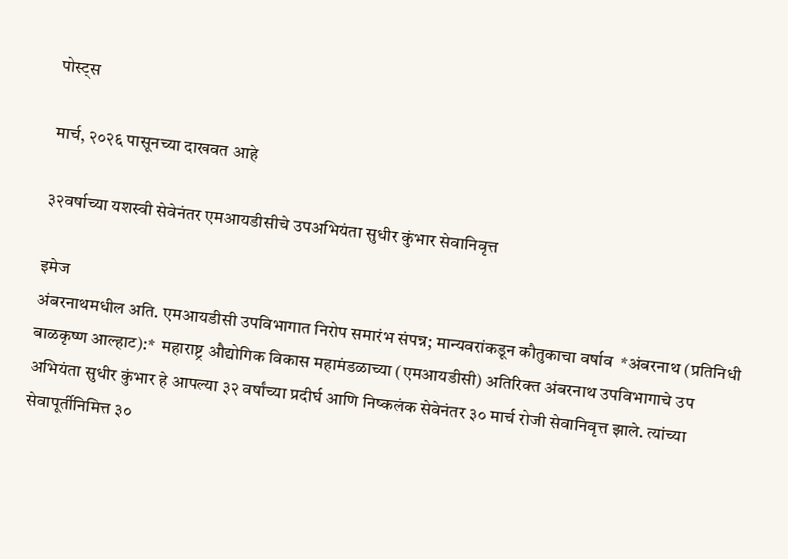पोस्ट्स

मार्च, २०२६ पासूनच्या दाखवत आहे

३२वर्षाच्या यशस्वी सेवेनंतर एमआयडीसीचे उपअभियंता सुधीर कुंभार सेवानिवृत्त

इमेज
अंबरनाथमधील अति. एमआयडीसी उपविभागात निरोप समारंभ संपन्न; मान्यवरांकडून कौतुकाचा वर्षाव  *अंबरनाथ (प्रतिनिधी बाळकृष्ण आल्हाट):*  महाराष्ट्र औद्योगिक विकास महामंडळाच्या (एमआयडीसी) अतिरिक्त अंबरनाथ उपविभागाचे उप अभियंता सुधीर कुंभार हे आपल्या ३२ वर्षांच्या प्रदीर्घ आणि निष्कलंक सेवेनंतर ३० मार्च रोजी सेवानिवृत्त झाले. त्यांच्या सेवापूर्तीनिमित्त ३०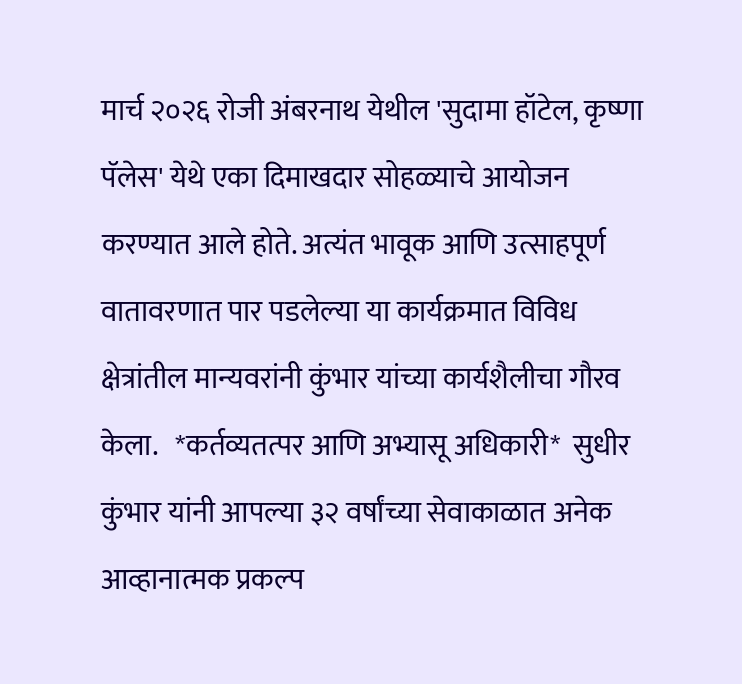मार्च २०२६ रोजी अंबरनाथ येथील 'सुदामा हॉटेल, कृष्णा पॅलेस' येथे एका दिमाखदार सोहळ्याचे आयोजन करण्यात आले होते. अत्यंत भावूक आणि उत्साहपूर्ण वातावरणात पार पडलेल्या या कार्यक्रमात विविध क्षेत्रांतील मान्यवरांनी कुंभार यांच्या कार्यशैलीचा गौरव केला.   *कर्तव्यतत्पर आणि अभ्यासू अधिकारी*  सुधीर कुंभार यांनी आपल्या ३२ वर्षांच्या सेवाकाळात अनेक आव्हानात्मक प्रकल्प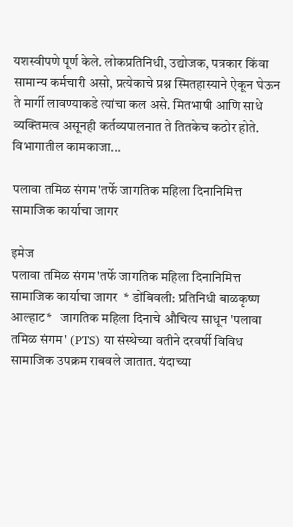यशस्वीपणे पूर्ण केले. लोकप्रतिनिधी, उद्योजक, पत्रकार किंवा सामान्य कर्मचारी असो, प्रत्येकाचे प्रश्न स्मितहास्याने ऐकून घेऊन ते मार्गी लावण्याकडे त्यांचा कल असे. मितभाषी आणि साधे व्यक्तिमत्व असूनही कर्तव्यपालनात ते तितकेच कठोर होते. विभागातील कामकाजा...

पलावा तमिळ संगम'तर्फे जागतिक महिला दिनानिमित्त सामाजिक कार्याचा जागर

इमेज
पलावा तमिळ संगम'तर्फे जागतिक महिला दिनानिमित्त सामाजिक कार्याचा जागर  * डोंबिवली: प्रतिनिधी बाळकृष्ण आल्हाट*   जागतिक महिला दिनाचे औचित्य साधून 'पलावा तमिळ संगम' (PTS) या संस्थेच्या वतीने दरवर्षी विविध सामाजिक उपक्रम राबवले जातात. यंदाच्या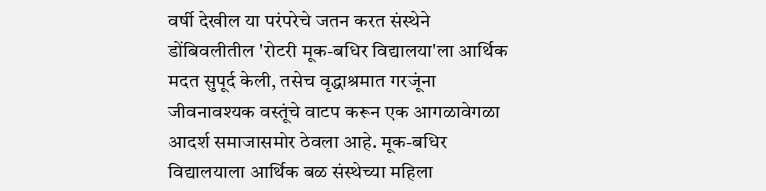वर्षी देखील या परंपरेचे जतन करत संस्थेने डोंबिवलीतील 'रोटरी मूक-बधिर विद्यालया'ला आर्थिक मदत सुपूर्द केली, तसेच वृद्धाश्रमात गरजूंना जीवनावश्यक वस्तूंचे वाटप करून एक आगळावेगळा आदर्श समाजासमोर ठेवला आहे. मूक-बधिर विद्यालयाला आर्थिक बळ संस्थेच्या महिला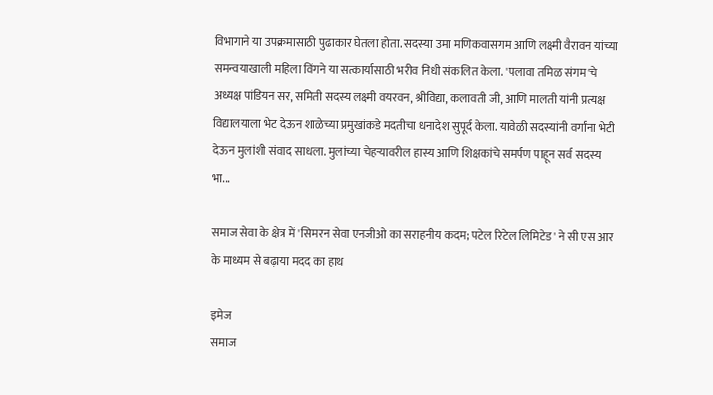विभागाने या उपक्रमासाठी पुढाकार घेतला होता. सदस्या उमा मणिकवासगम आणि लक्ष्मी वैरावन यांच्या समन्वयाखाली महिला विंगने या सत्कार्यासाठी भरीव निधी संकलित केला. 'पलावा तमिळ संगम'चे अध्यक्ष पांडियन सर, समिती सदस्य लक्ष्मी वयरवन, श्रीविद्या, कलावती जी, आणि मालती यांनी प्रत्यक्ष विद्यालयाला भेट देऊन शाळेच्या प्रमुखांकडे मदतीचा धनादेश सुपूर्द केला. यावेळी सदस्यांनी वर्गांना भेटी देऊन मुलांशी संवाद साधला. मुलांच्या चेहऱ्यावरील हास्य आणि शिक्षकांचे समर्पण पाहून सर्व सदस्य भा...

समाज सेवा के क्षेत्र में 'सिमरन सेवा एनजीओ का सराहनीय कदम; पटेल रिटेल लिमिटेड' ने सी एस आर के माध्यम से बढ़ाया मदद का हाथ

इमेज
समाज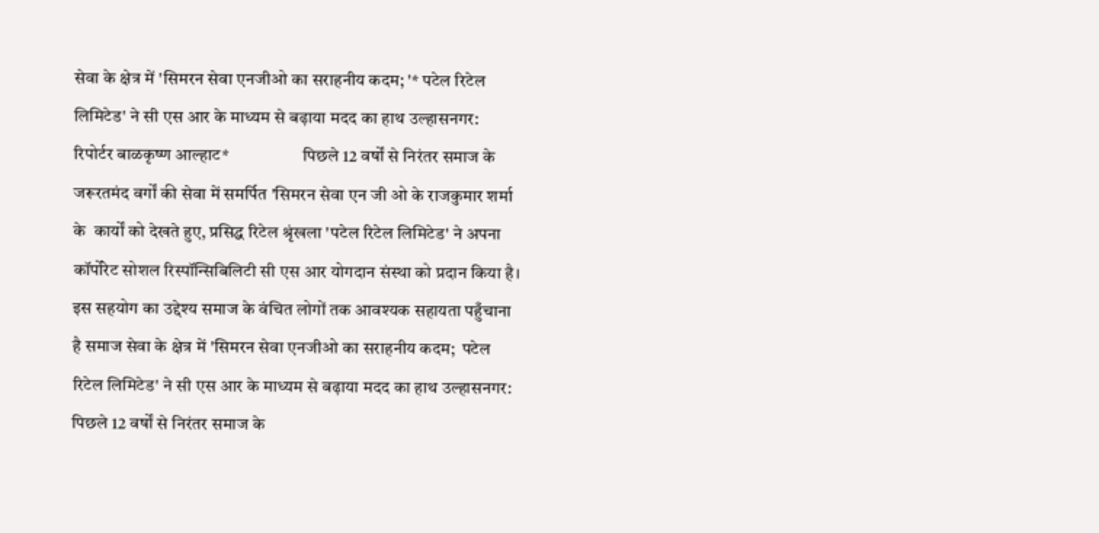सेवा के क्षेत्र में 'सिमरन सेवा एनजीओ का सराहनीय कदम; '* पटेल रिटेल लिमिटेड' ने सी एस आर के माध्यम से बढ़ाया मदद का हाथ उल्हासनगर: रिपोर्टर बाळकृष्ण आल्हाट*                     पिछले 12 वर्षों से निरंतर समाज के जरूरतमंद वर्गों की सेवा में समर्पित 'सिमरन सेवा एन जी ओ के राजकुमार शर्मा के  कार्यों को देखते हुए, प्रसिद्ध रिटेल श्रृंखला 'पटेल रिटेल लिमिटेड' ने अपना कॉर्पोरेट सोशल रिस्पॉन्सिबिलिटी सी एस आर योगदान संस्था को प्रदान किया है। इस सहयोग का उद्देश्य समाज के वंचित लोगों तक आवश्यक सहायता पहुँचाना है समाज सेवा के क्षेत्र में 'सिमरन सेवा एनजीओ का सराहनीय कदम;  पटेल रिटेल लिमिटेड' ने सी एस आर के माध्यम से बढ़ाया मदद का हाथ उल्हासनगर: पिछले 12 वर्षों से निरंतर समाज के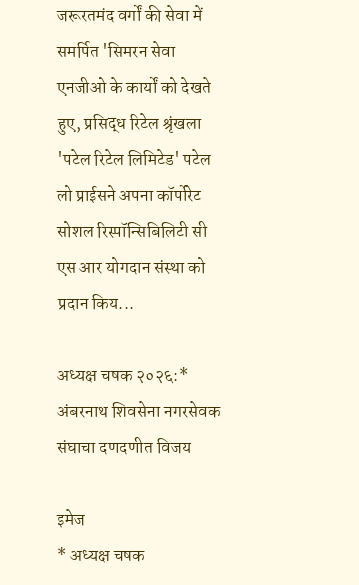जरूरतमंद वर्गों की सेवा में समर्पित 'सिमरन सेवा एनजीओ के कार्यों को देखते हुए, प्रसिद्ध रिटेल श्रृंखला 'पटेल रिटेल लिमिटेड' पटेल लो प्राईसने अपना कॉर्पोरेट सोशल रिस्पॉन्सिबिलिटी सी एस आर योगदान संस्था को प्रदान किय...

अध्यक्ष चषक २०२६:* अंबरनाथ शिवसेना नगरसेवक संघाचा दणदणीत विजय

इमेज
* अध्यक्ष चषक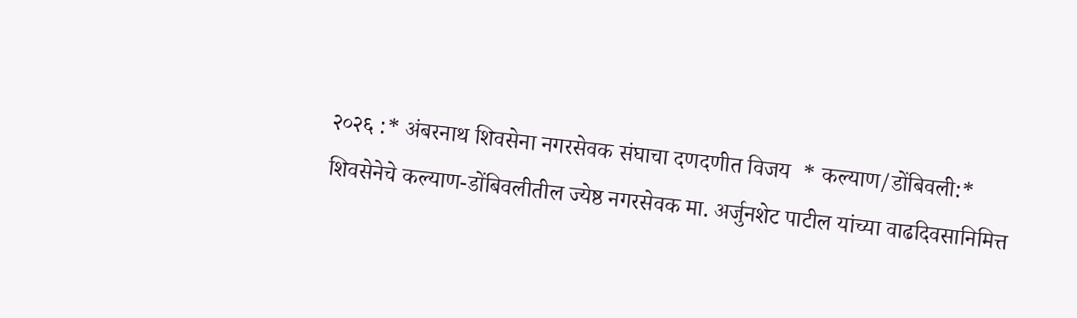२०२६ :* अंबरनाथ शिवसेना नगरसेवक संघाचा दणदणीत विजय  * कल्याण/डोंबिवली:*  शिवसेनेचे कल्याण-डोंबिवलीतील ज्येष्ठ नगरसेवक मा. अर्जुनशेट पाटील यांच्या वाढदिवसानिमित्त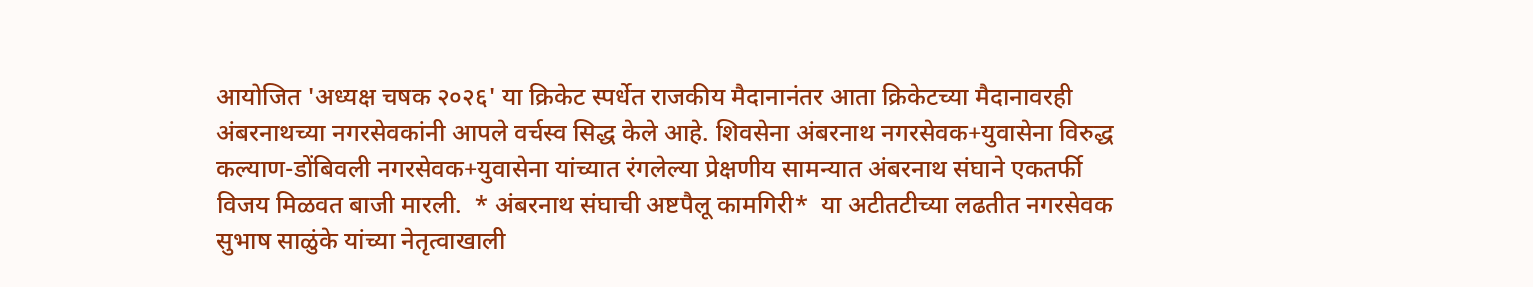आयोजित 'अध्यक्ष चषक २०२६' या क्रिकेट स्पर्धेत राजकीय मैदानानंतर आता क्रिकेटच्या मैदानावरही अंबरनाथच्या नगरसेवकांनी आपले वर्चस्व सिद्ध केले आहे. शिवसेना अंबरनाथ नगरसेवक+युवासेना विरुद्ध कल्याण-डोंबिवली नगरसेवक+युवासेना यांच्यात रंगलेल्या प्रेक्षणीय सामन्यात अंबरनाथ संघाने एकतर्फी विजय मिळवत बाजी मारली.  * अंबरनाथ संघाची अष्टपैलू कामगिरी*  या अटीतटीच्या लढतीत नगरसेवक सुभाष साळुंके यांच्या नेतृत्वाखाली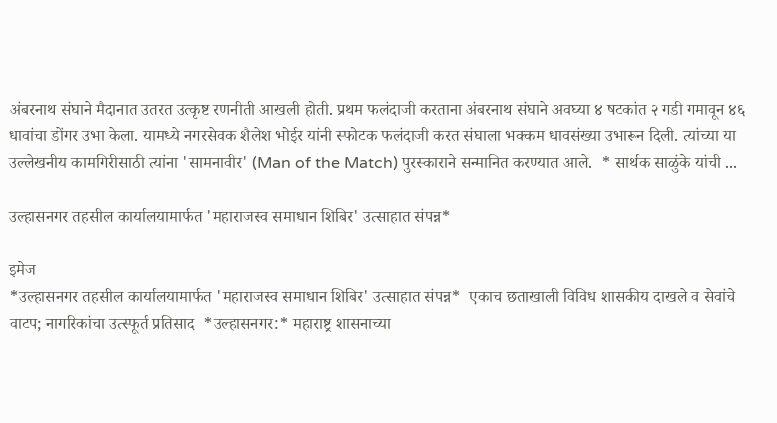अंबरनाथ संघाने मैदानात उतरत उत्कृष्ट रणनीती आखली होती. प्रथम फलंदाजी करताना अंबरनाथ संघाने अवघ्या ४ षटकांत २ गडी गमावून ४६ धावांचा डोंगर उभा केला. यामध्ये नगरसेवक शैलेश भोईर यांनी स्फोटक फलंदाजी करत संघाला भक्कम धावसंख्या उभारून दिली. त्यांच्या या उल्लेखनीय कामगिरीसाठी त्यांना 'सामनावीर' (Man of the Match) पुरस्काराने सन्मानित करण्यात आले.  * सार्थक साळुंके यांची ...

उल्हासनगर तहसील कार्यालयामार्फत 'महाराजस्व समाधान शिबिर' उत्साहात संपन्न*

इमेज
*उल्हासनगर तहसील कार्यालयामार्फत 'महाराजस्व समाधान शिबिर' उत्साहात संपन्न*  एकाच छताखाली विविध शासकीय दाखले व सेवांचे वाटप; नागरिकांचा उत्स्फूर्त प्रतिसाद  *उल्हासनगर:* महाराष्ट्र शासनाच्या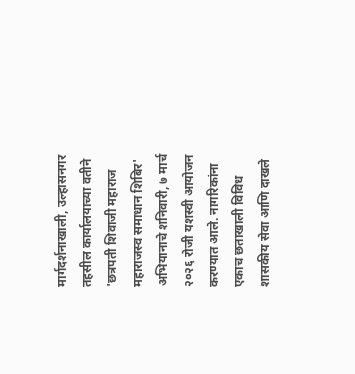मार्गदर्शनाखाली, उल्हासनगर तहसील कार्यालयाच्या वतीने 'छत्रपती शिवाजी महाराज महाराजस्व समाधान शिबिर' अभियानाचे शनिवारी, ७ मार्च २०२६ रोजी यशस्वी आयोजन करण्यात आले. नागरिकांना एकाच छताखाली विविध शासकीय सेवा आणि दाखले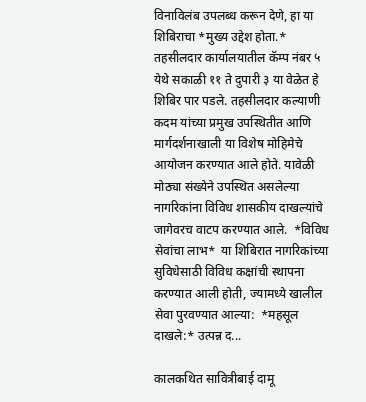विनाविलंब उपलब्ध करून देणे, हा या शिबिराचा *मुख्य उद्देश होता.*  तहसीलदार कार्यालयातील कॅम्प नंबर ५ येथे सकाळी ११ ते दुपारी ३ या वेळेत हे शिबिर पार पडले. तहसीलदार कल्याणी कदम यांच्या प्रमुख उपस्थितीत आणि मार्गदर्शनाखाली या विशेष मोहिमेचे आयोजन करण्यात आले होते. यावेळी मोठ्या संख्येने उपस्थित असलेल्या नागरिकांना विविध शासकीय दाखल्यांचे जागेवरच वाटप करण्यात आले.  *विविध सेवांचा लाभ*  या शिबिरात नागरिकांच्या सुविधेसाठी विविध कक्षांची स्थापना करण्यात आली होती, ज्यामध्ये खालील सेवा पुरवण्यात आल्या:  *महसूल दाखले:* उत्पन्न द...

कालकथित सावित्रीबाई दामू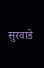सुरवाडे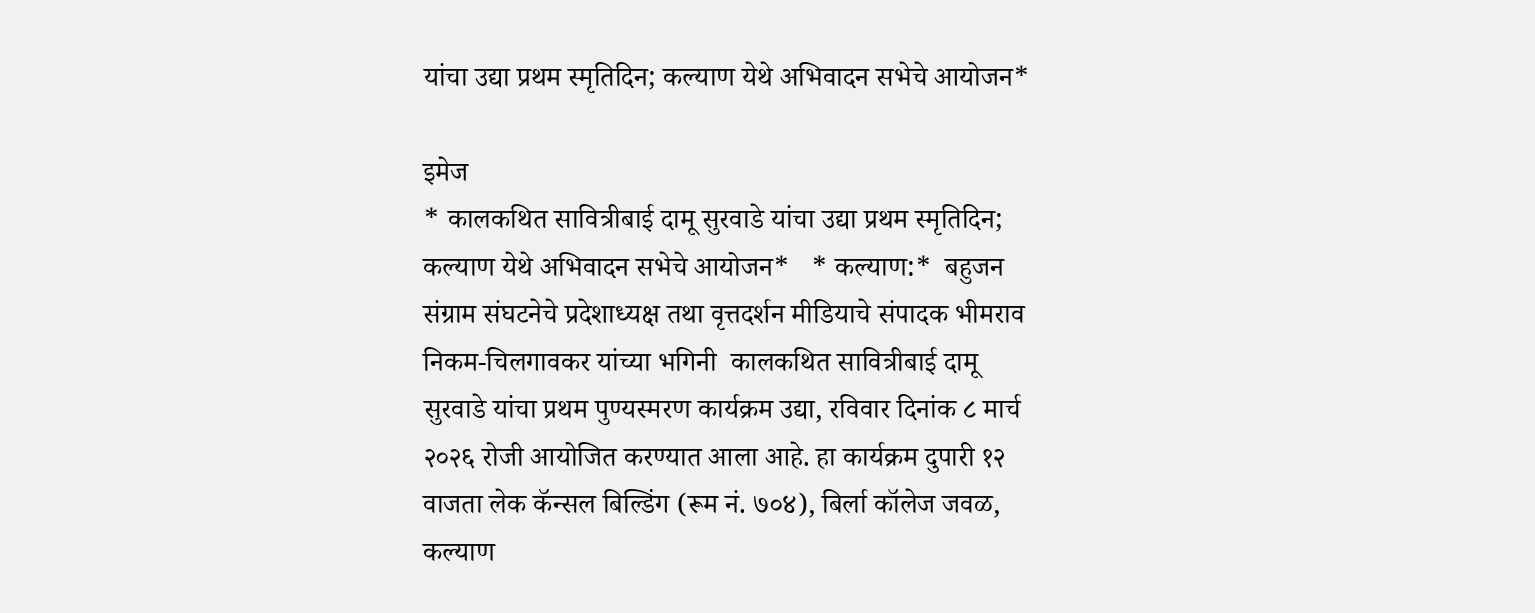यांचा उद्या प्रथम स्मृतिदिन; कल्याण येथे अभिवादन सभेचे आयोजन*

इमेज
* कालकथित सावित्रीबाई दामू सुरवाडे यांचा उद्या प्रथम स्मृतिदिन; कल्याण येथे अभिवादन सभेचे आयोजन*   * कल्याण:*  बहुजन संग्राम संघटनेचे प्रदेशाध्यक्ष तथा वृत्तदर्शन मीडियाचे संपादक भीमराव निकम-चिलगावकर यांच्या भगिनी  कालकथित सावित्रीबाई दामू सुरवाडे यांचा प्रथम पुण्यस्मरण कार्यक्रम उद्या, रविवार दिनांक ८ मार्च २०२६ रोजी आयोजित करण्यात आला आहे. हा कार्यक्रम दुपारी १२ वाजता लेक कॅन्सल बिल्डिंग (रूम नं. ७०४), बिर्ला कॉलेज जवळ, कल्याण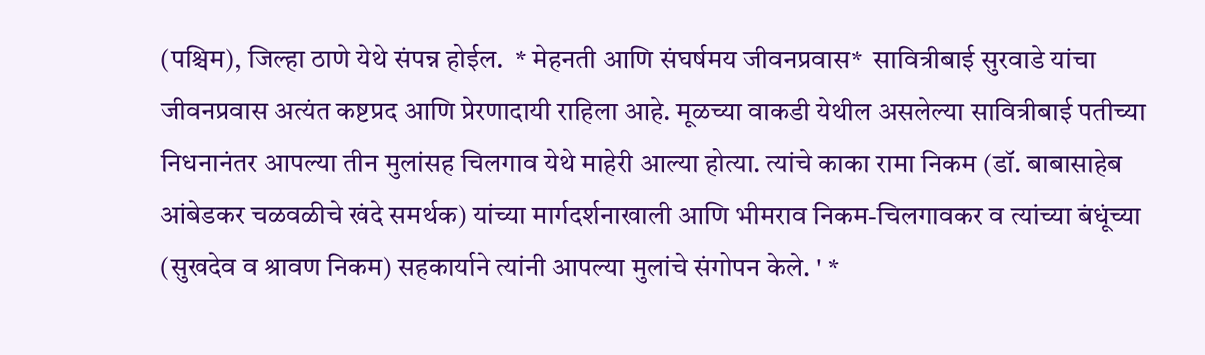(पश्चिम), जिल्हा ठाणे येथे संपन्न होईल.  * मेहनती आणि संघर्षमय जीवनप्रवास*  सावित्रीबाई सुरवाडे यांचा जीवनप्रवास अत्यंत कष्टप्रद आणि प्रेरणादायी राहिला आहे. मूळच्या वाकडी येथील असलेल्या सावित्रीबाई पतीच्या निधनानंतर आपल्या तीन मुलांसह चिलगाव येथे माहेरी आल्या होत्या. त्यांचे काका रामा निकम (डॉ. बाबासाहेब आंबेडकर चळवळीचे खंदे समर्थक) यांच्या मार्गदर्शनाखाली आणि भीमराव निकम-चिलगावकर व त्यांच्या बंधूंच्या (सुखदेव व श्रावण निकम) सहकार्याने त्यांनी आपल्या मुलांचे संगोपन केले. ' *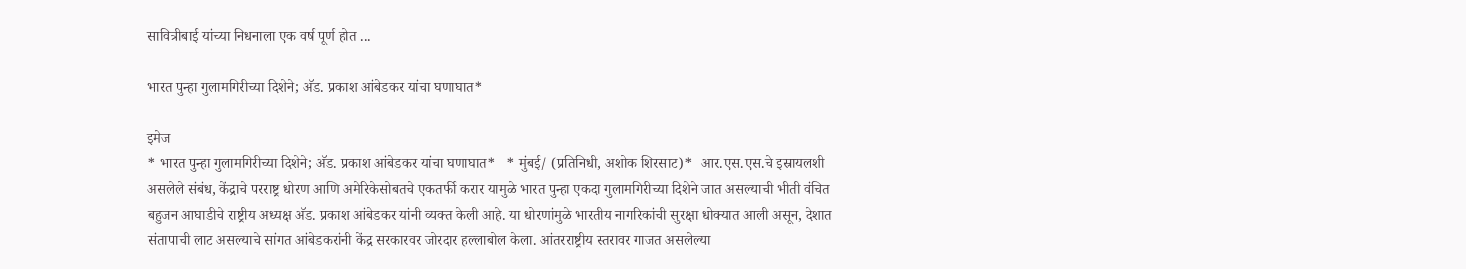सावित्रीबाई यांच्या निधनाला एक वर्ष पूर्ण होत ...

भारत पुन्हा गुलामगिरीच्या दिशेने; अ‍ॅड. प्रकाश आंबेडकर यांचा घणाघात*

इमेज
* भारत पुन्हा गुलामगिरीच्या दिशेने; अ‍ॅड. प्रकाश आंबेडकर यांचा घणाघात*   * मुंबई/ (प्रतिनिधी, अशोक शिरसाट)*  आर.एस.एस.चे इस्रायलशी असलेले संबंध, केंद्राचे परराष्ट्र धोरण आणि अमेरिकेसोबतचे एकतर्फी करार यामुळे भारत पुन्हा एकदा गुलामगिरीच्या दिशेने जात असल्याची भीती वंचित बहुजन आघाडीचे राष्ट्रीय अध्यक्ष अ‍ॅड. प्रकाश आंबेडकर यांनी व्यक्त केली आहे. या धोरणांमुळे भारतीय नागरिकांची सुरक्षा धोक्यात आली असून, देशात संतापाची लाट असल्याचे सांगत आंबेडकरांनी केंद्र सरकारवर जोरदार हल्लाबोल केला. आंतरराष्ट्रीय स्तरावर गाजत असलेल्या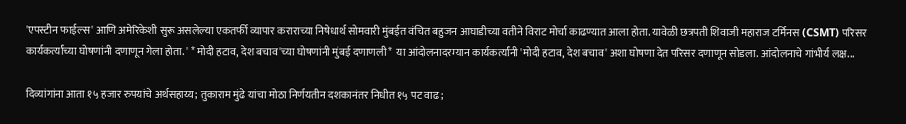'एपस्टीन फाईल्स' आणि अमेरिकेशी सुरू असलेल्या एकतर्फी व्यापार कराराच्या निषेधार्थ सोमवारी मुंबईत वंचित बहुजन आघाडीच्या वतीने विराट मोर्चा काढण्यात आला होता. यावेळी छत्रपती शिवाजी महाराज टर्मिनस (CSMT) परिसर कार्यकर्त्यांच्या घोषणांनी दणाणून गेला होता. ' * मोदी हटाव, देश बचाव'च्या घोषणांनी मुंबई दणाणली*  या आंदोलनादरम्यान कार्यकर्त्यांनी 'मोदी हटाव, देश बचाव' अशा घोषणा देत परिसर दणाणून सोडला. आंदोलनाचे गांभीर्य लक्ष...

दिव्यांगांना आता १५ हजार रुपयांचे अर्थसहाय्य; तुकाराम मुंढे यांचा मोठा निर्णयतीन दशकानंतर निधीत १५ पट वाढ;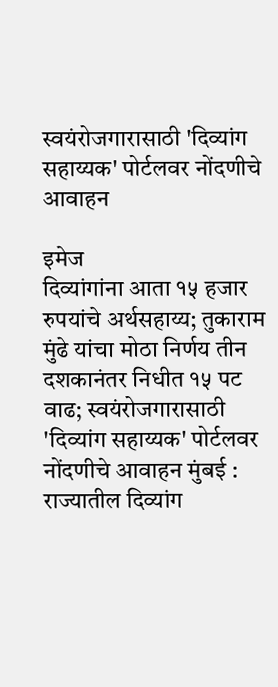स्वयंरोजगारासाठी 'दिव्यांग सहाय्यक' पोर्टलवर नोंदणीचे आवाहन

इमेज
दिव्यांगांना आता १५ हजार रुपयांचे अर्थसहाय्य; तुकाराम मुंढे यांचा मोठा निर्णय तीन दशकानंतर निधीत १५ पट वाढ; स्वयंरोजगारासाठी 'दिव्यांग सहाय्यक' पोर्टलवर नोंदणीचे आवाहन मुंबई : राज्यातील दिव्यांग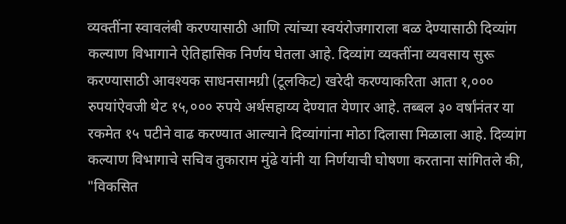व्यक्तींना स्वावलंबी करण्यासाठी आणि त्यांच्या स्वयंरोजगाराला बळ देण्यासाठी दिव्यांग कल्याण विभागाने ऐतिहासिक निर्णय घेतला आहे. दिव्यांग व्यक्तींना व्यवसाय सुरू करण्यासाठी आवश्यक साधनसामग्री (टूलकिट) खरेदी करण्याकरिता आता १,००० रुपयांऐवजी थेट १५,००० रुपये अर्थसहाय्य देण्यात येणार आहे. तब्बल ३० वर्षांनंतर या रकमेत १५ पटीने वाढ करण्यात आल्याने दिव्यांगांना मोठा दिलासा मिळाला आहे. दिव्यांग कल्याण विभागाचे सचिव तुकाराम मुंढे यांनी या निर्णयाची घोषणा करताना सांगितले की, "विकसित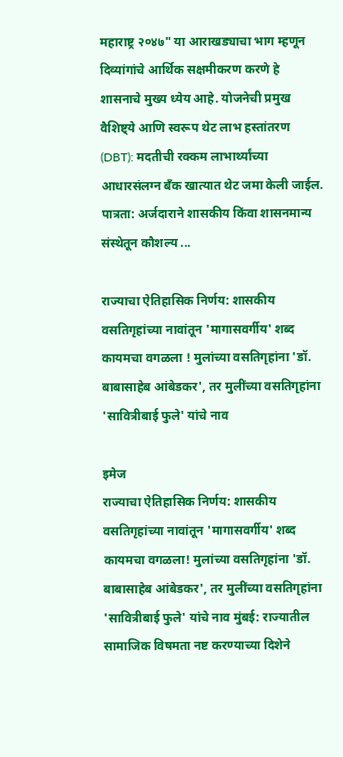महाराष्ट्र २०४७" या आराखड्याचा भाग म्हणून दिव्यांगांचे आर्थिक सक्षमीकरण करणे हे शासनाचे मुख्य ध्येय आहे. योजनेची प्रमुख वैशिष्ट्ये आणि स्वरूप थेट लाभ हस्तांतरण (DBT): मदतीची रक्कम लाभार्थ्यांच्या आधारसंलग्न बँक खात्यात थेट जमा केली जाईल. पात्रता: अर्जदाराने शासकीय किंवा शासनमान्य संस्थेतून कौशल्य ...

राज्याचा ऐतिहासिक निर्णय: शासकीय वसतिगृहांच्या नावांतून 'मागासवर्गीय' शब्द कायमचा वगळला ! मुलांच्या वसतिगृहांना 'डॉ. बाबासाहेब आंबेडकर', तर मुलींच्या वसतिगृहांना 'सावित्रीबाई फुले' यांचे नाव

इमेज
राज्याचा ऐतिहासिक निर्णय: शासकीय वसतिगृहांच्या नावांतून 'मागासवर्गीय' शब्द कायमचा वगळला! मुलांच्या वसतिगृहांना 'डॉ. बाबासाहेब आंबेडकर', तर मुलींच्या वसतिगृहांना 'सावित्रीबाई फुले' यांचे नाव मुंबई: राज्यातील सामाजिक विषमता नष्ट करण्याच्या दिशेने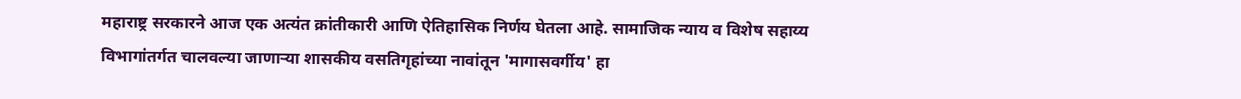महाराष्ट्र सरकारने आज एक अत्यंत क्रांतीकारी आणि ऐतिहासिक निर्णय घेतला आहे. सामाजिक न्याय व विशेष सहाय्य विभागांतर्गत चालवल्या जाणाऱ्या शासकीय वसतिगृहांच्या नावांतून 'मागासवर्गीय' हा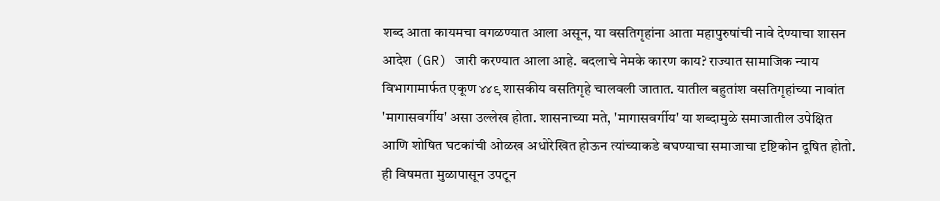शब्द आता कायमचा वगळण्यात आला असून, या वसतिगृहांना आता महापुरुषांची नावे देण्याचा शासन आदेश (GR) जारी करण्यात आला आहे. बदलाचे नेमके कारण काय? राज्यात सामाजिक न्याय विभागामार्फत एकूण ४४९ शासकीय वसतिगृहे चालवली जातात. यातील बहुतांश वसतिगृहांच्या नावांत 'मागासवर्गीय' असा उल्लेख होता. शासनाच्या मते, 'मागासवर्गीय' या शब्दामुळे समाजातील उपेक्षित आणि शोषित घटकांची ओळख अधोरेखित होऊन त्यांच्याकडे बघण्याचा समाजाचा दृष्टिकोन दूषित होतो. ही विषमता मुळापासून उपटून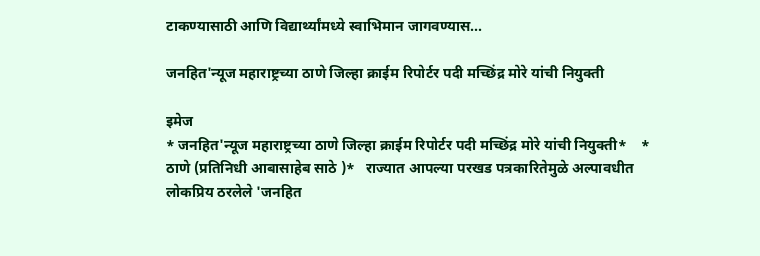टाकण्यासाठी आणि विद्यार्थ्यांमध्ये स्वाभिमान जागवण्यास...

जनहित'न्यूज महाराष्ट्रच्या ठाणे जिल्हा क्राईम रिपोर्टर पदी मच्छिंद्र मोरे यांची नियुक्ती

इमेज
* जनहित'न्यूज महाराष्ट्रच्या ठाणे जिल्हा क्राईम रिपोर्टर पदी मच्छिंद्र मोरे यांची नियुक्ती*    * ठाणे (प्रतिनिधी आबासाहेब साठे )*   राज्यात आपल्या परखड पत्रकारितेमुळे अल्पावधीत लोकप्रिय ठरलेले 'जनहित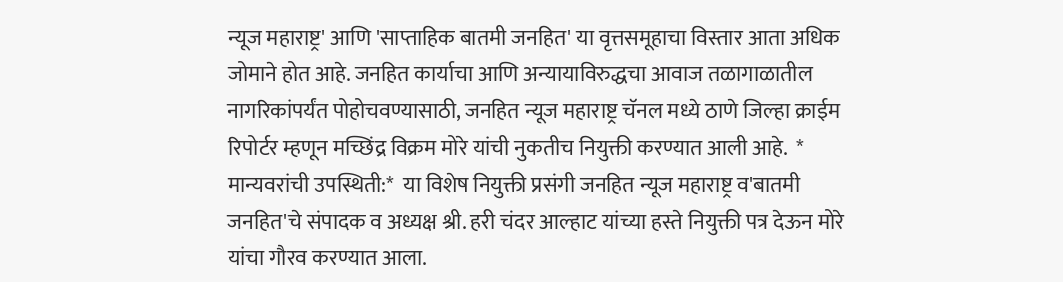न्यूज महाराष्ट्र' आणि 'साप्ताहिक बातमी जनहित' या वृत्तसमूहाचा विस्तार आता अधिक जोमाने होत आहे. जनहित कार्याचा आणि अन्यायाविरुद्धचा आवाज तळागाळातील नागरिकांपर्यंत पोहोचवण्यासाठी, जनहित न्यूज महाराष्ट्र चॅनल मध्ये ठाणे जिल्हा क्राईम रिपोर्टर म्हणून मच्छिंद्र विक्रम मोरे यांची नुकतीच नियुक्ती करण्यात आली आहे.  * मान्यवरांची उपस्थिती:*  या विशेष नियुक्ती प्रसंगी जनहित न्यूज महाराष्ट्र व'बातमी जनहित'चे संपादक व अध्यक्ष श्री. हरी चंदर आल्हाट यांच्या हस्ते नियुक्ती पत्र देऊन मोरे यांचा गौरव करण्यात आला.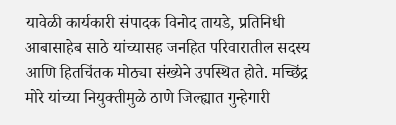यावेळी कार्यकारी संपादक विनोद तायडे, प्रतिनिधी आबासाहेब साठे यांच्यासह जनहित परिवारातील सदस्य आणि हितचिंतक मोठ्या संख्येने उपस्थित होते. मच्छिंद्र मोरे यांच्या नियुक्तीमुळे ठाणे जिल्ह्यात गुन्हेगारी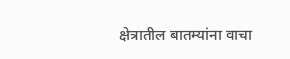क्षेत्रातील बातम्यांना वाचा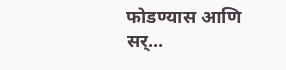फोडण्यास आणि सर्...